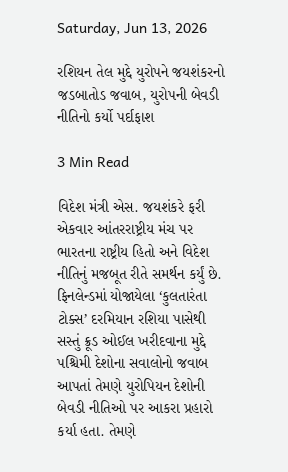Saturday, Jun 13, 2026

રશિયન તેલ મુદ્દે યુરોપને જયશંકરનો જડબાતોડ જવાબ, યુરોપની બેવડી નીતિનો કર્યો પર્દાફાશ

3 Min Read

વિદેશ મંત્રી એસ. જયશંકરે ફરી એકવાર આંતરરાષ્ટ્રીય મંચ પર ભારતના રાષ્ટ્રીય હિતો અને વિદેશ નીતિનું મજબૂત રીતે સમર્થન કર્યું છે. ફિનલેન્ડમાં યોજાયેલા ‘કુલતારંતા ટોક્સ’ દરમિયાન રશિયા પાસેથી સસ્તું ક્રૂડ ઓઈલ ખરીદવાના મુદ્દે પશ્ચિમી દેશોના સવાલોનો જવાબ આપતાં તેમણે યુરોપિયન દેશોની બેવડી નીતિઓ પર આકરા પ્રહારો કર્યા હતા. તેમણે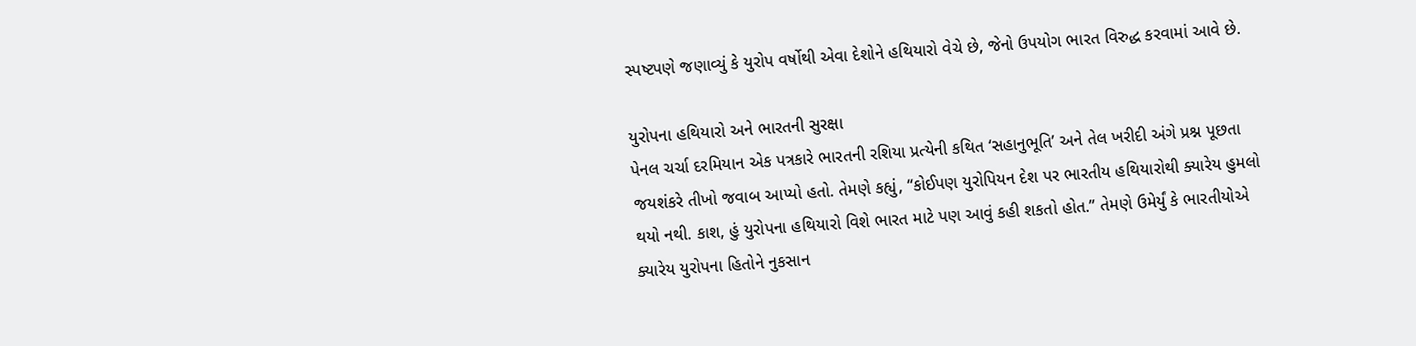સ્પષ્ટપણે જણાવ્યું કે યુરોપ વર્ષોથી એવા દેશોને હથિયારો વેચે છે, જેનો ઉપયોગ ભારત વિરુદ્ધ કરવામાં આવે છે.

યુરોપના હથિયારો અને ભારતની સુરક્ષા
પેનલ ચર્ચા દરમિયાન એક પત્રકારે ભારતની રશિયા પ્રત્યેની કથિત ‘સહાનુભૂતિ’ અને તેલ ખરીદી અંગે પ્રશ્ન પૂછતા જયશંકરે તીખો જવાબ આપ્યો હતો. તેમણે કહ્યું, “કોઈપણ યુરોપિયન દેશ પર ભારતીય હથિયારોથી ક્યારેય હુમલો થયો નથી. કાશ, હું યુરોપના હથિયારો વિશે ભારત માટે પણ આવું કહી શકતો હોત.” તેમણે ઉમેર્યું કે ભારતીયોએ ક્યારેય યુરોપના હિતોને નુકસાન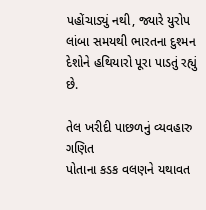પહોંચાડ્યું નથી, જ્યારે યુરોપ લાંબા સમયથી ભારતના દુશ્મન દેશોને હથિયારો પૂરા પાડતું રહ્યું છે.

તેલ ખરીદી પાછળનું વ્યવહારુ ગણિત
પોતાના કડક વલણને યથાવત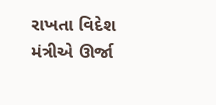રાખતા વિદેશ મંત્રીએ ઊર્જા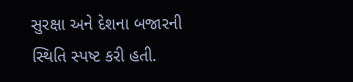સુરક્ષા અને દેશના બજારની સ્થિતિ સ્પષ્ટ કરી હતી.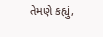તેમણે કહ્યું,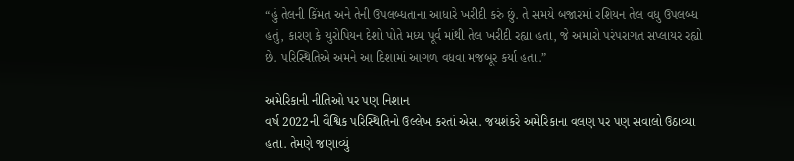“હું તેલની કિંમત અને તેની ઉપલબ્ધતાના આધારે ખરીદી કરું છું. તે સમયે બજારમાં રશિયન તેલ વધુ ઉપલબ્ધ હતું, કારણ કે યુરોપિયન દેશો પોતે મધ્ય પૂર્વ માંથી તેલ ખરીદી રહ્યા હતા, જે અમારો પરંપરાગત સપ્લાયર રહ્યો છે. પરિસ્થિતિએ અમને આ દિશામાં આગળ વધવા મજબૂર કર્યા હતા.”

અમેરિકાની નીતિઓ પર પણ નિશાન
વર્ષ 2022ની વૈશ્વિક પરિસ્થિતિનો ઉલ્લેખ કરતાં એસ. જયશંકરે અમેરિકાના વલણ પર પણ સવાલો ઉઠાવ્યા હતા. તેમણે જણાવ્યું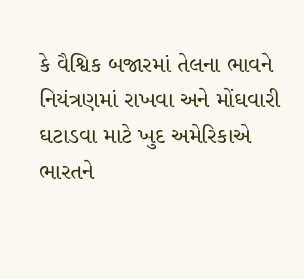કે વૈશ્વિક બજારમાં તેલના ભાવને નિયંત્રણમાં રાખવા અને મોંઘવારી ઘટાડવા માટે ખુદ અમેરિકાએ ભારતને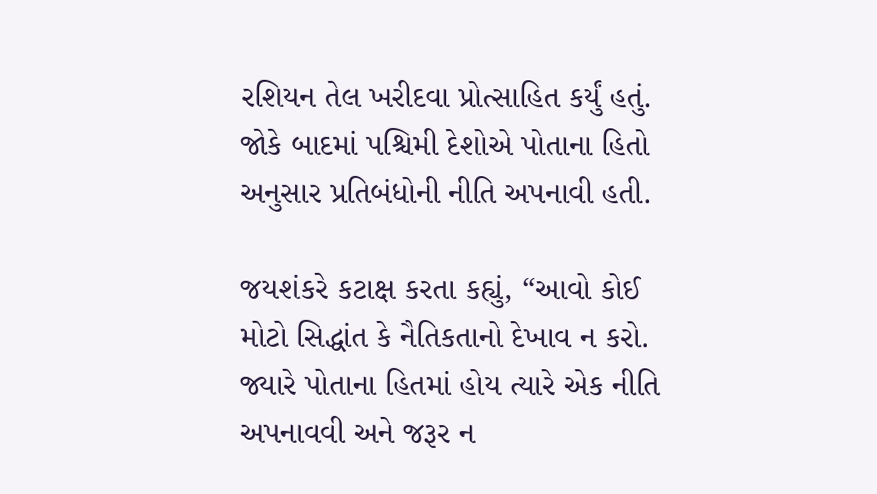રશિયન તેલ ખરીદવા પ્રોત્સાહિત કર્યું હતું. જોકે બાદમાં પશ્ચિમી દેશોએ પોતાના હિતો અનુસાર પ્રતિબંધોની નીતિ અપનાવી હતી.

જયશંકરે કટાક્ષ કરતા કહ્યું, “આવો કોઈ મોટો સિદ્ધાંત કે નૈતિકતાનો દેખાવ ન કરો. જ્યારે પોતાના હિતમાં હોય ત્યારે એક નીતિ અપનાવવી અને જરૂર ન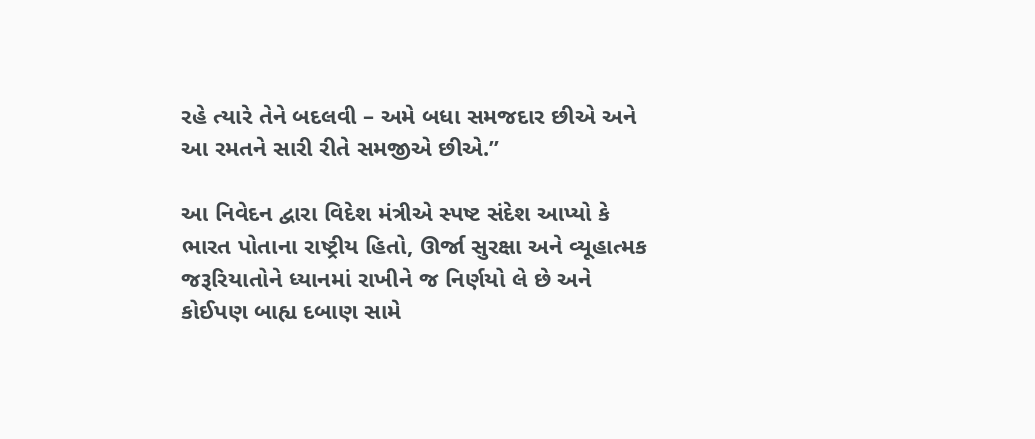રહે ત્યારે તેને બદલવી – અમે બધા સમજદાર છીએ અને આ રમતને સારી રીતે સમજીએ છીએ.”

આ નિવેદન દ્વારા વિદેશ મંત્રીએ સ્પષ્ટ સંદેશ આપ્યો કે ભારત પોતાના રાષ્ટ્રીય હિતો, ઊર્જા સુરક્ષા અને વ્યૂહાત્મક જરૂરિયાતોને ધ્યાનમાં રાખીને જ નિર્ણયો લે છે અને કોઈપણ બાહ્ય દબાણ સામે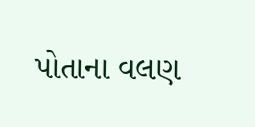પોતાના વલણ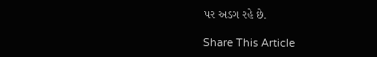પર અડગ રહે છે.

Share This Article